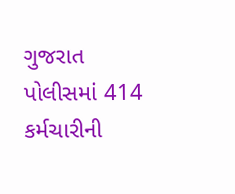ગુજરાત પોલીસમાં 414 કર્મચારીની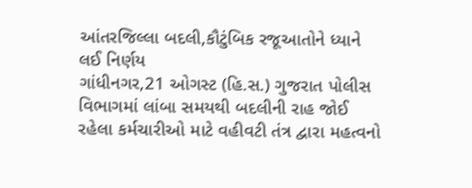આંતરજિલ્લા બદલી,કૌટુંબિક રજૂઆતોને ધ્યાને લઈ નિર્ણય
ગાંધીનગર,21 ઓગસ્ટ (હિ.સ.) ગુજરાત પોલીસ વિભાગમાં લાંબા સમયથી બદલીની રાહ જોઈ રહેલા કર્મચારીઓ માટે વહીવટી તંત્ર દ્વારા મહત્વનો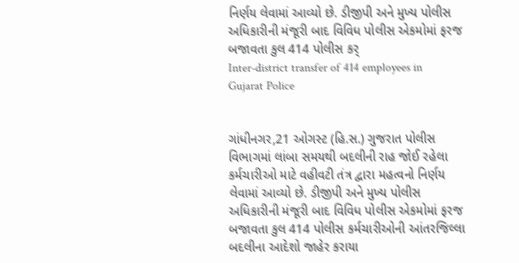નિર્ણય લેવામાં આવ્યો છે. ડીજીપી અને મુખ્ય પોલીસ અધિકારીની મંજૂરી બાદ વિવિધ પોલીસ એકમોમાં ફરજ બજાવતા કુલ 414 પોલીસ કર્
Inter-district transfer of 414 employees in Gujarat Police


ગાંધીનગર,21 ઓગસ્ટ (હિ.સ.) ગુજરાત પોલીસ વિભાગમાં લાંબા સમયથી બદલીની રાહ જોઈ રહેલા કર્મચારીઓ માટે વહીવટી તંત્ર દ્વારા મહત્વનો નિર્ણય લેવામાં આવ્યો છે. ડીજીપી અને મુખ્ય પોલીસ અધિકારીની મંજૂરી બાદ વિવિધ પોલીસ એકમોમાં ફરજ બજાવતા કુલ 414 પોલીસ કર્મચારીઓની આંતરજિલ્લા બદલીના આદેશો જાહેર કરાયા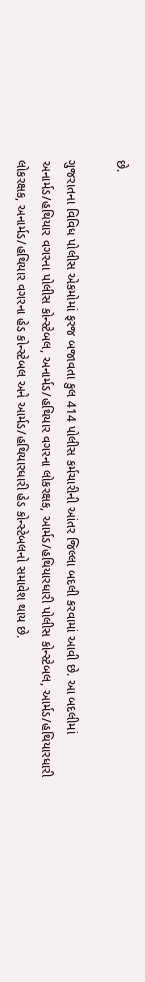છે.

ગુજરાતના વિવિધ પોલીસ એકમોમાં ફરજ બજાવતા કુલ 414 પોલીસ કર્મચારીની આંતર જિલ્લા બદલી કરવામાં આવી છે. આ બદલીમાં અનાર્મડ/હથિયાર વગરના પોલીસ કોન્સ્ટેબલ, અનાર્મડ/હથિયાર વગરના લોકરક્ષક, આર્મડ/હથિયારધારી પોલીસ કોન્સ્ટેબલ, આર્મડ/હથિયારધારી લોકરક્ષક, અનાર્મડ/હથિયાર વગરના હેડ કોન્સ્ટેબલ અને આર્મડ/હથિયારધારી હેડ કોન્સ્ટેબલનો સમાવેશ થાય છે.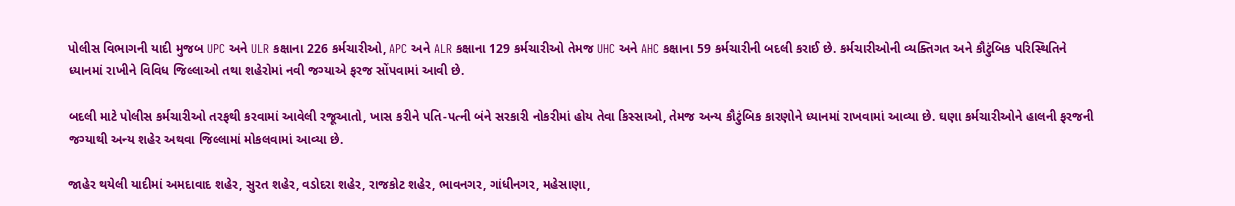પોલીસ વિભાગની યાદી મુજબ UPC અને ULR કક્ષાના 226 કર્મચારીઓ, APC અને ALR કક્ષાના 129 કર્મચારીઓ તેમજ UHC અને AHC કક્ષાના 59 કર્મચારીની બદલી કરાઈ છે. કર્મચારીઓની વ્યક્તિગત અને કૌટુંબિક પરિસ્થિતિને ધ્યાનમાં રાખીને વિવિધ જિલ્લાઓ તથા શહેરોમાં નવી જગ્યાએ ફરજ સોંપવામાં આવી છે.

બદલી માટે પોલીસ કર્મચારીઓ તરફથી કરવામાં આવેલી રજૂઆતો, ખાસ કરીને પતિ-પત્ની બંને સરકારી નોકરીમાં હોય તેવા કિસ્સાઓ, તેમજ અન્ય કૌટુંબિક કારણોને ધ્યાનમાં રાખવામાં આવ્યા છે. ઘણા કર્મચારીઓને હાલની ફરજની જગ્યાથી અન્ય શહેર અથવા જિલ્લામાં મોકલવામાં આવ્યા છે.

જાહેર થયેલી યાદીમાં અમદાવાદ શહેર, સુરત શહેર, વડોદરા શહેર, રાજકોટ શહેર, ભાવનગર, ગાંધીનગર, મહેસાણા,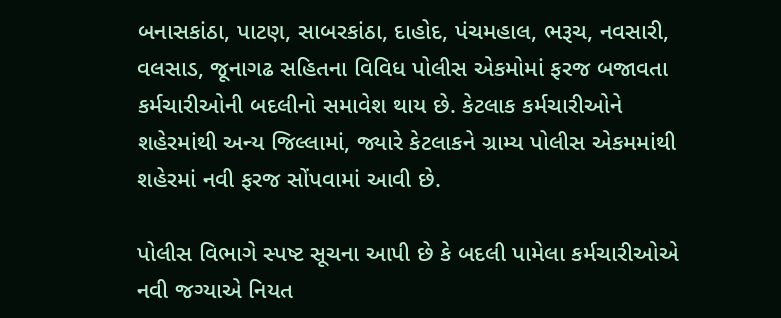બનાસકાંઠા, પાટણ, સાબરકાંઠા, દાહોદ, પંચમહાલ, ભરૂચ, નવસારી, વલસાડ, જૂનાગઢ સહિતના વિવિધ પોલીસ એકમોમાં ફરજ બજાવતા કર્મચારીઓની બદલીનો સમાવેશ થાય છે. કેટલાક કર્મચારીઓને શહેરમાંથી અન્ય જિલ્લામાં, જ્યારે કેટલાકને ગ્રામ્ય પોલીસ એકમમાંથી શહેરમાં નવી ફરજ સોંપવામાં આવી છે.

પોલીસ વિભાગે સ્પષ્ટ સૂચના આપી છે કે બદલી પામેલા કર્મચારીઓએ નવી જગ્યાએ નિયત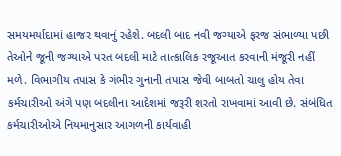સમયમર્યાદામાં હાજર થવાનું રહેશે. બદલી બાદ નવી જગ્યાએ ફરજ સંભાળ્યા પછી તેઓને જૂની જગ્યાએ પરત બદલી માટે તાત્કાલિક રજૂઆત કરવાની મંજૂરી નહીં મળે. વિભાગીય તપાસ કે ગંભીર ગુનાની તપાસ જેવી બાબતો ચાલુ હોય તેવા કર્મચારીઓ અંગે પણ બદલીના આદેશમાં જરૂરી શરતો રાખવામાં આવી છે. સંબંધિત કર્મચારીઓએ નિયમાનુસાર આગળની કાર્યવાહી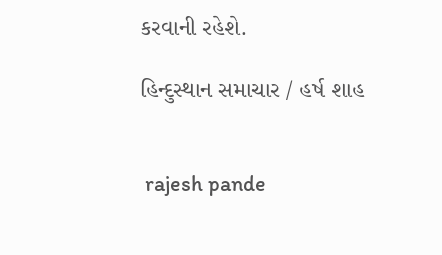કરવાની રહેશે.

હિન્દુસ્થાન સમાચાર / હર્ષ શાહ


 rajesh pande